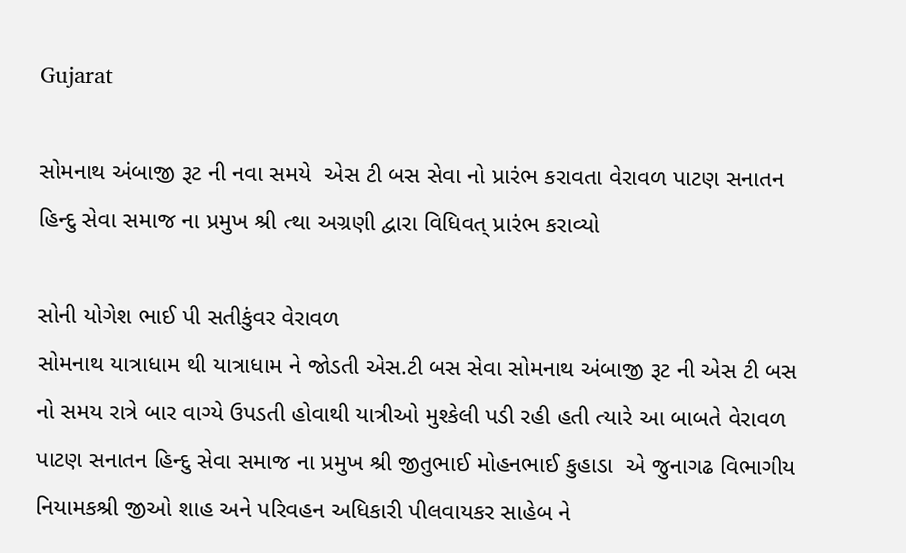Gujarat

સોમનાથ અંબાજી રૂટ ની નવા સમયે  એસ ટી બસ સેવા નો પ્રારંભ કરાવતા વેરાવળ પાટણ સનાતન હિન્દુ સેવા સમાજ ના પ્રમુખ શ્રી ત્થા અગ્રણી દ્વારા વિધિવત્ પ્રારંભ કરાવ્યો

સોની યોગેશ ભાઈ પી સતીકુંવર વેરાવળ
સોમનાથ યાત્રાધામ થી યાત્રાધામ ને જોડતી એસ.ટી બસ સેવા સોમનાથ અંબાજી રૂટ ની એસ ટી બસ નો સમય રાત્રે બાર વાગ્યે ઉપડતી હોવાથી યાત્રીઓ મુશ્કેલી પડી રહી હતી ત્યારે આ બાબતે વેરાવળ પાટણ સનાતન હિન્દુ સેવા સમાજ ના પ્રમુખ શ્રી જીતુભાઈ મોહનભાઈ કુહાડા  એ જુનાગઢ વિભાગીય નિયામકશ્રી જીઓ શાહ અને પરિવહન અધિકારી પીલવાયકર સાહેબ ને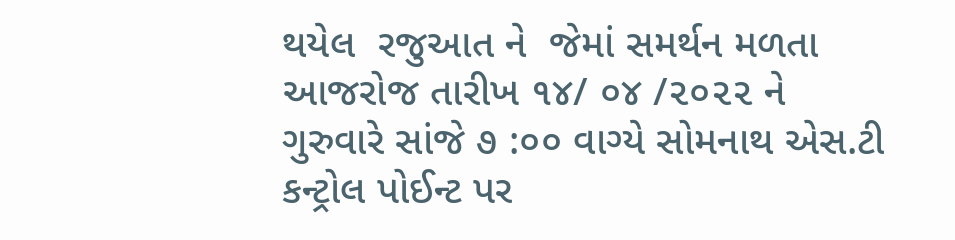થયેલ  રજુઆત ને  જેમાં સમર્થન મળતા આજરોજ તારીખ ૧૪/ ૦૪ /૨૦૨૨ ને ગુરુવારે સાંજે ૭ :૦૦ વાગ્યે સોમનાથ એસ.ટી કન્ટ્રોલ પોઈન્ટ પર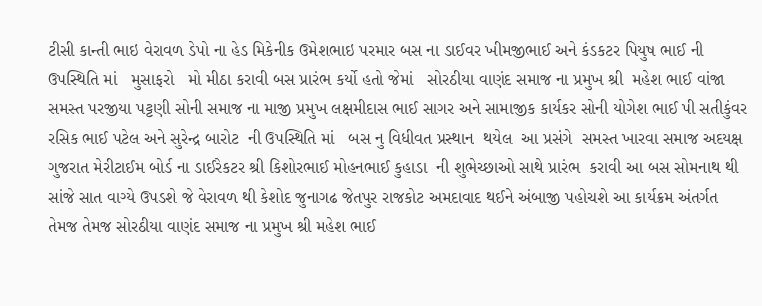ટીસી કાન્તી ભાઇ વેરાવળ ડેપો ના હેડ મિકેનીક ઉમેશભાઇ પરમાર બસ ના ડાઈવર ખીમજીભાઈ અને કંડકટર પિયુષ ભાઈ ની ઉપસ્થિતિ માં   મુસાફરો   મો મીઠા કરાવી બસ પ્રારંભ કર્યો હતો જેમાં   સોરઠીયા વાણંદ સમાજ ના પ્રમુખ શ્રી  મહેશ ભાઈ વાંજા સમસ્ત પરજીયા પટ્ટણી સોની સમાજ ના માજી પ્રમુખ લક્ષમીદાસ ભાઈ સાગર અને સામાજીક કાર્યકર સોની યોગેશ ભાઈ પી સતીકુંવર રસિક ભાઈ પટેલ અને સુરેન્દ્ર બારોટ  ની ઉપસ્થિતિ માં   બસ નુ વિધીવત પ્રસ્થાન  થયેલ  આ પ્રસંગે  સમસ્ત ખારવા સમાજ અદયક્ષ ગુજરાત મેરીટાઈમ બોર્ડ ના ડાઈરેકટર શ્રી કિશોરભાઈ મોહનભાઈ કુહાડા  ની શુભેચ્છાઓ સાથે પ્રારંભ  કરાવી આ બસ સોમનાથ થી સાંજે સાત વાગ્યે ઉપડશે જે વેરાવળ થી કેશોદ જુનાગઢ જેતપુર રાજકોટ અમદાવાદ થઈને અંબાજી પહોચશે આ કાર્યક્રમ અંતર્ગત  તેમજ તેમજ સોરઠીયા વાણંદ સમાજ ના પ્રમુખ શ્રી મહેશ ભાઈ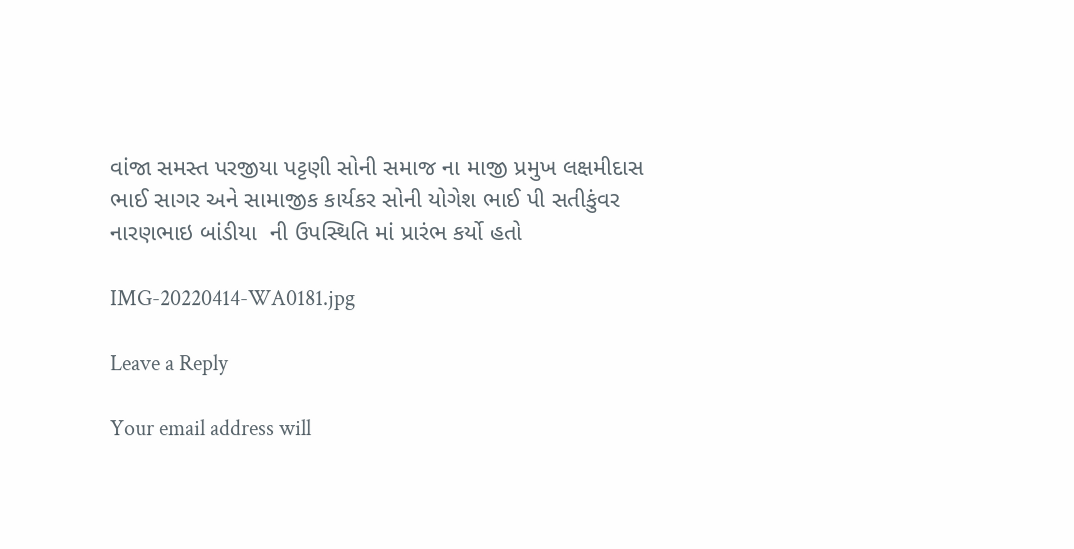વાંજા સમસ્ત પરજીયા પટ્ટણી સોની સમાજ ના માજી પ્રમુખ લક્ષમીદાસ ભાઈ સાગર અને સામાજીક કાર્યકર સોની યોગેશ ભાઈ પી સતીકુંવર નારણભાઇ બાંડીયા  ની ઉપસ્થિતિ માં પ્રારંભ કર્યો હતો

IMG-20220414-WA0181.jpg

Leave a Reply

Your email address will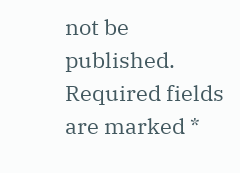not be published. Required fields are marked *